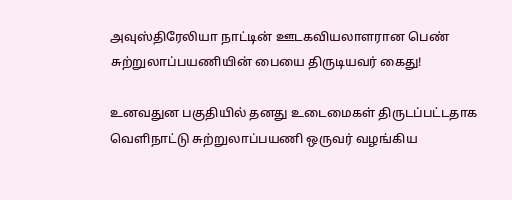அவுஸ்திரேலியா நாட்டின் ஊடகவியலாளரான பெண் சுற்றுலாப்பயணியின் பையை திருடியவர் கைது!

உனவதுன பகுதியில் தனது உடைமைகள் திருடப்பட்டதாக வெளிநாட்டு சுற்றுலாப்பயணி ஒருவர் வழங்கிய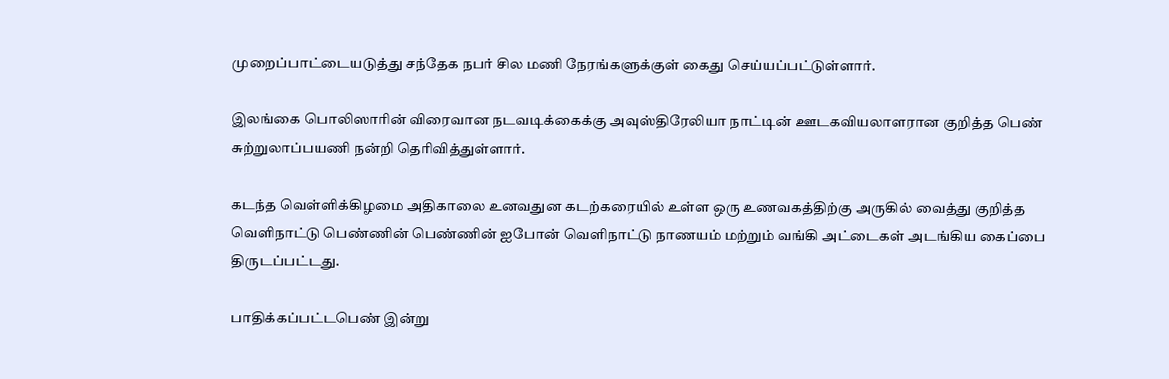முறைப்பாட்டையடுத்து சந்தேக நபர் சில மணி நேரங்களுக்குள் கைது செய்யப்பட்டுள்ளார்.

இலங்கை பொலிஸாரின் விரைவான நடவடிக்கைக்கு அவுஸ்திரேலியா நாட்டின் ஊடகவியலாளரான குறித்த பெண் சுற்றுலாப்பயணி நன்றி தெரிவித்துள்ளார்.

கடந்த வெள்ளிக்கிழமை அதிகாலை உனவதுன கடற்கரையில் உள்ள ஒரு உணவகத்திற்கு அருகில் வைத்து குறித்த வெளிநாட்டு பெண்ணின் பெண்ணின் ஐபோன் வெளிநாட்டு நாணயம் மற்றும் வங்கி அட்டைகள் அடங்கிய கைப்பை திருடப்பட்டது.

பாதிக்கப்பட்டபெண் இன்று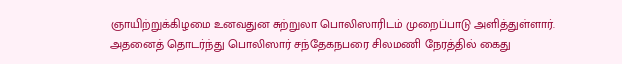ஞாயிற்றுக்கிழமை உனவதுன சுற்றுலா பொலிஸாரிடம் முறைப்பாடு அளித்துள்ளார். அதனைத் தொடர்ந்து பொலிஸார் சந்தேகநபரை சிலமணி நேரத்தில் கைது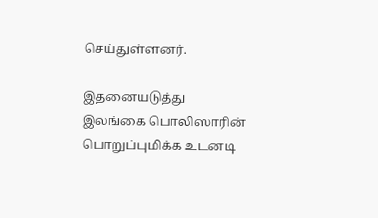செய்துள்ளனர்.

இதனையடுத்து இலங்கை பொலிஸாரின் பொறுப்புமிக்க உடனடி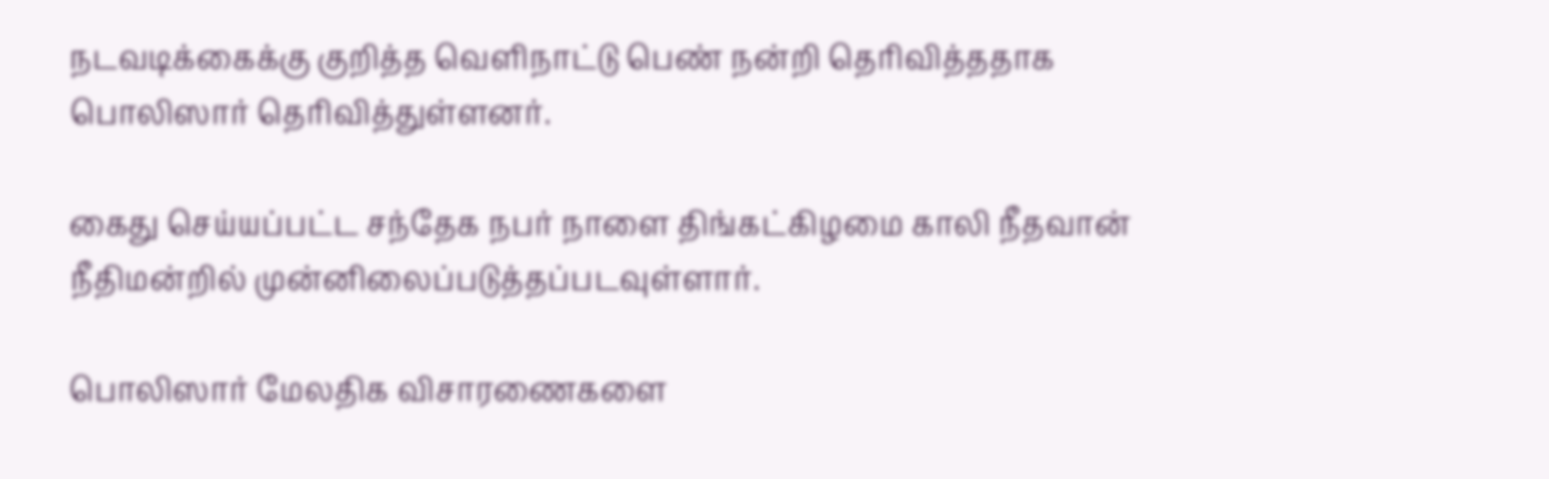நடவடிக்கைக்கு குறித்த வெளிநாட்டு பெண் நன்றி தெரிவித்ததாக பொலிஸார் தெரிவித்துள்ளனர்.

கைது செய்யப்பட்ட சந்தேக நபர் நாளை திங்கட்கிழமை காலி நீதவான் நீதிமன்றில் முன்னிலைப்படுத்தப்படவுள்ளார்.

பொலிஸார் மேலதிக விசாரணைகளை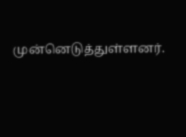முன்னெடுத்துள்ளனர்.